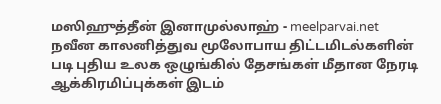மஸிஹுத்தீன் இனாமுல்லாஹ் - meelparvai.net
நவீன காலனித்துவ மூலோபாய திட்டமிடல்களின் படி புதிய உலக ஒழுங்கில் தேசங்கள் மீதான நேரடி ஆக்கிரமிப்புக்கள் இடம்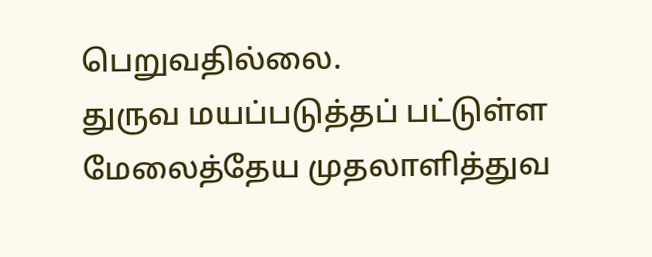பெறுவதில்லை.
துருவ மயப்படுத்தப் பட்டுள்ள மேலைத்தேய முதலாளித்துவ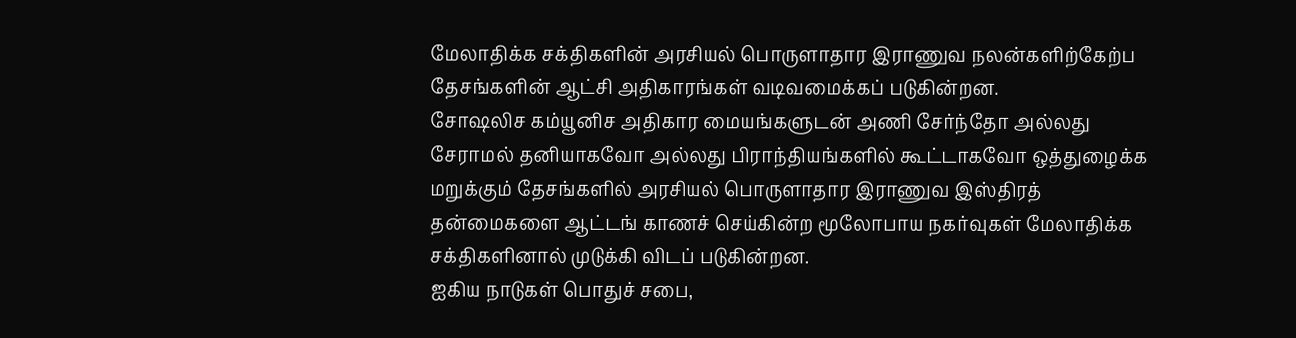மேலாதிக்க சக்திகளின் அரசியல் பொருளாதார இராணுவ நலன்களிற்கேற்ப தேசங்களின் ஆட்சி அதிகாரங்கள் வடிவமைக்கப் படுகின்றன.
சோஷலிச கம்யூனிச அதிகார மையங்களுடன் அணி சேர்ந்தோ அல்லது சேராமல் தனியாகவோ அல்லது பிராந்தியங்களில் கூட்டாகவோ ஒத்துழைக்க மறுக்கும் தேசங்களில் அரசியல் பொருளாதார இராணுவ இஸ்திரத் தன்மைகளை ஆட்டங் காணச் செய்கின்ற மூலோபாய நகர்வுகள் மேலாதிக்க சக்திகளினால் முடுக்கி விடப் படுகின்றன.
ஐகிய நாடுகள் பொதுச் சபை,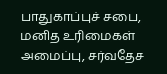பாதுகாப்புச் சபை, மனித உரிமைகள் அமைப்பு, சர்வதேச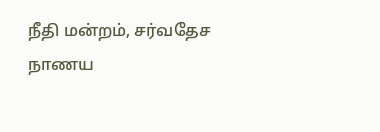நீதி மன்றம், சர்வதேச நாணய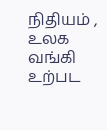நிதியம் , உலக வங்கி உற்பட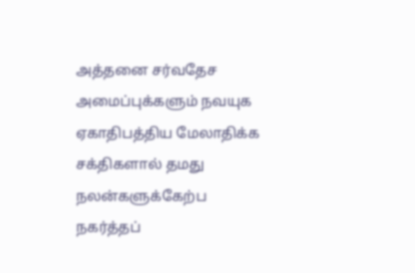அத்தனை சர்வதேச அமைப்புக்களும் நவயுக ஏகாதிபத்திய மேலாதிக்க சக்திகளால் தமது நலன்களுக்கேற்ப நகர்த்தப்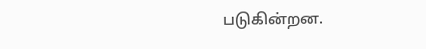படுகின்றன.